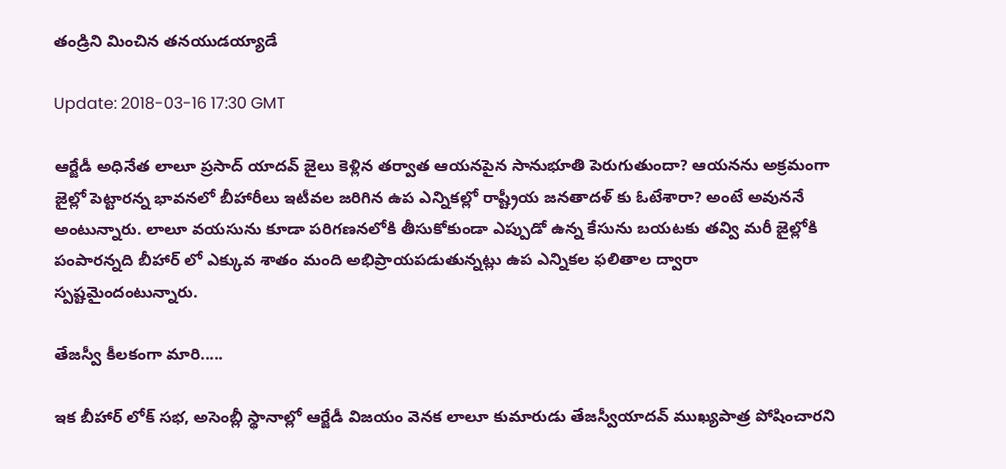తండ్రిని మించిన తనయుడయ్యాడే

Update: 2018-03-16 17:30 GMT

ఆర్జేడీ అధినేత లాలూ ప్రసాద్ యాదవ్ జైలు కెళ్లిన తర్వాత ఆయనపైన సానుభూతి పెరుగుతుందా? ఆయనను అక్రమంగా జైల్లో పెట్టారన్న భావనలో బీహారీలు ఇటీవల జరిగిన ఉప ఎన్నికల్లో రాష్ట్రీయ జనతాదళ్ కు ఓటేశారా? అంటే అవుననే అంటున్నారు. లాలూ వయసును కూడా పరిగణనలోకి తీసుకోకుండా ఎప్పుడో ఉన్న కేసును బయటకు తవ్వి మరీ జైల్లోకి పంపారన్నది బీహార్ లో ఎక్కువ శాతం మంది అభిప్రాయపడుతున్నట్లు ఉప ఎన్నికల ఫలితాల ద్వారా స్పష్టమైందంటున్నారు.

తేజస్వీ కీలకంగా మారి.....

ఇక బీహార్ లోక్ సభ, అసెంబ్లీ స్థానాల్లో ఆర్జేడీ విజయం వెనక లాలూ కుమారుడు తేజస్వీయాదవ్ ముఖ్యపాత్ర పోషించారని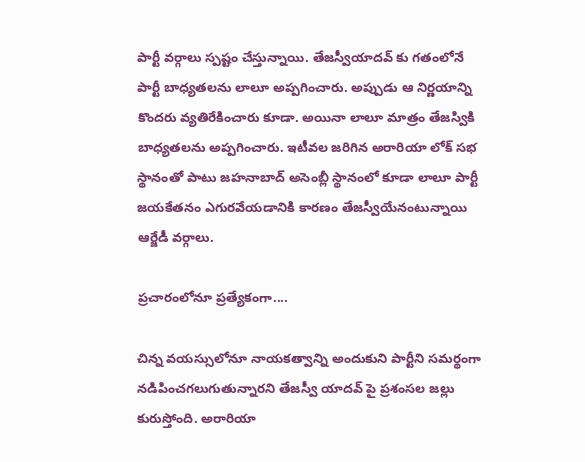పార్టీ వర్గాలు స్పష్టం చేస్తున్నాయి. తేజస్వీయాదవ్ కు గతంలోనే పార్టీ బాధ్యతలను లాలూ అప్పగించారు. అప్పుడు ఆ నిర్ణయాన్ని కొందరు వ్యతిరేకించారు కూడా. అయినా లాలూ మాత్రం తేజస్వికి బాధ్యతలను అప్పగించారు. ఇటీవల జరిగిన అరారియా లోక్ సభ స్థానంతో పాటు జహనాబాద్ అసెంబ్లీ స్థానంలో కూడా లాలూ పార్టీ జయకేతనం ఎగురవేయడానికి కారణం తేజస్వీయేనంటున్నాయి ఆర్జేడీ వర్గాలు.

ప్రచారంలోనూ ప్రత్యేకంగా....

చిన్న వయస్సులోనూ నాయకత్వాన్ని అందుకుని పార్టీని సమర్థంగా నడిపించగలుగుతున్నారని తేజస్వీ యాదవ్ పై ప్రశంసల జల్లు కురుస్తోంది. అరారియా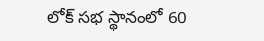లోక్ సభ స్థానంలో 60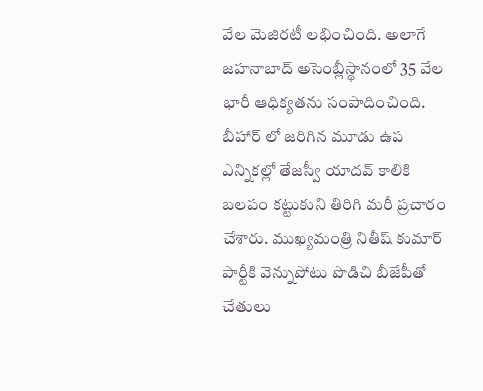వేల మెజిరటీ లభించింది. అలాగే జహనాబాద్ అసెంబ్లీస్థానంలో 35 వేల భారీ ఆధిక్యతను సంపాదించింది. బీహార్ లో జరిగిన మూడు ఉప ఎన్నికల్లో తేజస్వీ యాదవ్ కాలికి బలపం కట్టుకుని తిరిగి మరీ ప్రచారం చేశారు. ముఖ్యమంత్రి నితీష్ కుమార్ పార్టీకి వెన్నుపోటు పొడిచి బీజేపీతో చేతులు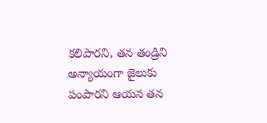కలిపారని, తన తండ్రిని అన్యాయంగా జైలుకు పంపారని ఆయన తన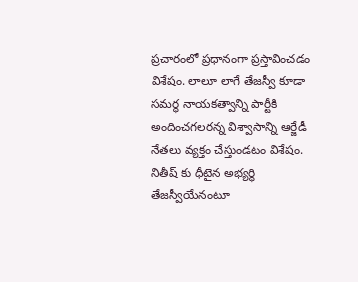ప్రచారంలో ప్రధానంగా ప్రస్తావించడం విశేషం. లాలూ లాగే తేజస్వీ కూడా సమర్థ నాయకత్వాన్ని పార్టీకి అందించగలరన్న విశ్వాసాన్ని ఆర్జేడీ నేతలు వ్యక్తం చేస్తుండటం విశేషం. నితీష్ కు ధీటైన అభ్యర్థి తేజస్వీయేనంటూ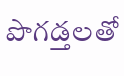పొగడ్తలతో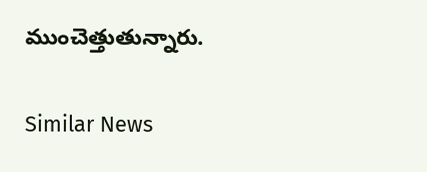ముంచెత్తుతున్నారు.

Similar News